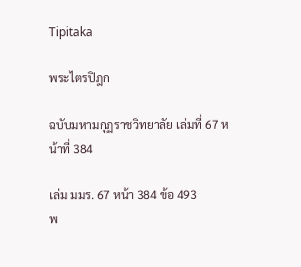Tipitaka

พระไตรปิฎก

ฉบับมหามกุฏราชวิทยาลัย เล่มที่ 67 หน้าที่ 384

เล่ม มมร. 67 หน้า 384 ข้อ 493
พ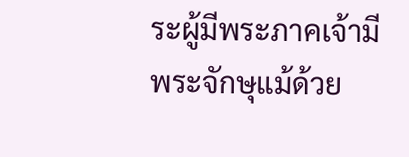ระผู้มีพระภาคเจ้ามีพระจักษุแม้ด้วย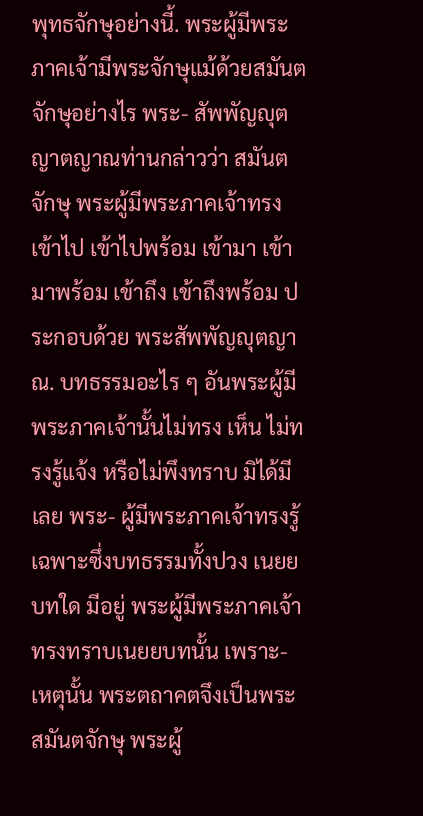พุทธจักษุอย่างนี้. พระผู้มีพระภาคเจ้ามีพระจักษุแม้ด้วยสมันตจักษุอย่างไร พระ- สัพพัญญุตญาตญาณท่านกล่าวว่า สมันตจักษุ พระผู้มีพระภาคเจ้าทรงเข้าไป เข้าไปพร้อม เข้ามา เข้ามาพร้อม เข้าถึง เข้าถึงพร้อม ประกอบด้วย พระสัพพัญญุตญาณ. บทธรรมอะไร ๆ อันพระผู้มีพระภาคเจ้านั้นไม่ทรง เห็น ไม่ทรงรู้แจ้ง หรือไม่พึงทราบ มิได้มีเลย พระ- ผู้มีพระภาคเจ้าทรงรู้เฉพาะซึ่งบทธรรมทั้งปวง เนยยบทใด มีอยู่ พระผู้มีพระภาคเจ้าทรงทราบเนยยบทนั้น เพราะ- เหตุนั้น พระตถาคตจึงเป็นพระสมันตจักษุ พระผู้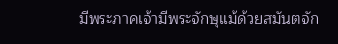มีพระภาคเจ้ามีพระจักษุแม้ด้วยสมันตจัก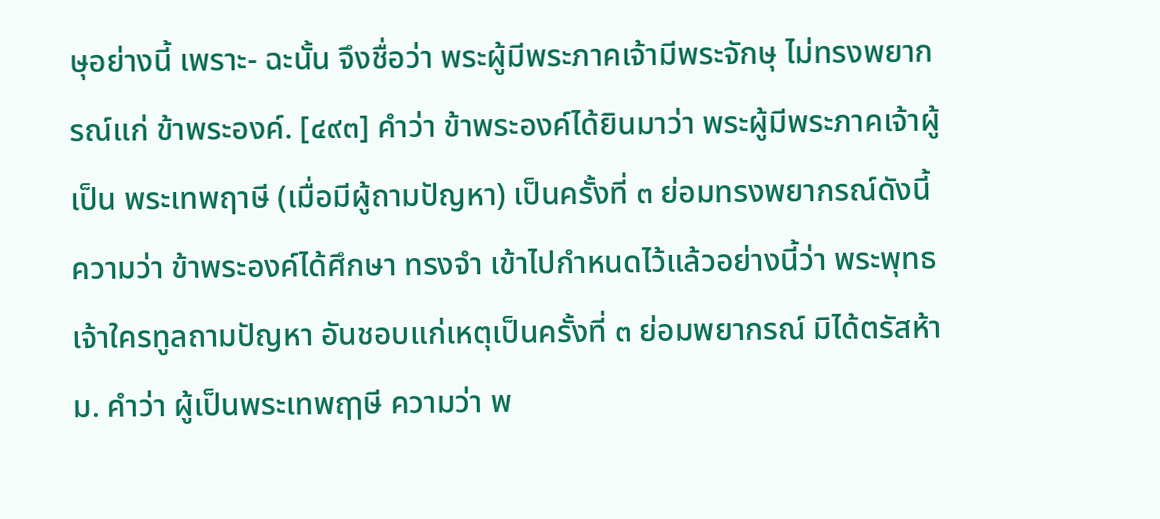ษุอย่างนี้ เพราะ- ฉะนั้น จึงชื่อว่า พระผู้มีพระภาคเจ้ามีพระจักษุ ไม่ทรงพยากรณ์แก่ ข้าพระองค์. [๔๙๓] คำว่า ข้าพระองค์ได้ยินมาว่า พระผู้มีพระภาคเจ้าผู้เป็น พระเทพฤาษี (เมื่อมีผู้ถามปัญหา) เป็นครั้งที่ ๓ ย่อมทรงพยากรณ์ดังนี้ ความว่า ข้าพระองค์ได้ศึกษา ทรงจำ เข้าไปกำหนดไว้แล้วอย่างนี้ว่า พระพุทธเจ้าใครทูลถามปัญหา อันชอบแก่เหตุเป็นครั้งที่ ๓ ย่อมพยากรณ์ มิได้ตรัสห้าม. คำว่า ผู้เป็นพระเทพฤๅษี ความว่า พ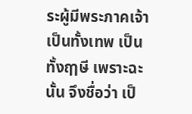ระผู้มีพระภาคเจ้าเป็นทั้งเทพ เป็นทั้งฤๅษี เพราะฉะนั้น จึงชื่อว่า เป็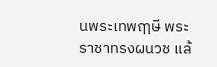นพระเทพฤๅษี พระราชาทรงผนวช แล้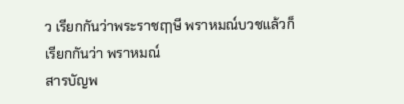ว เรียกกันว่าพระราชฤๅษี พราหมณ์บวชแล้วก็เรียกกันว่า พราหมณ์
สารบัญพ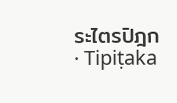ระไตรปิฎก · Tipiṭaka